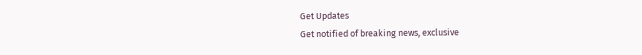Get Updates
Get notified of breaking news, exclusive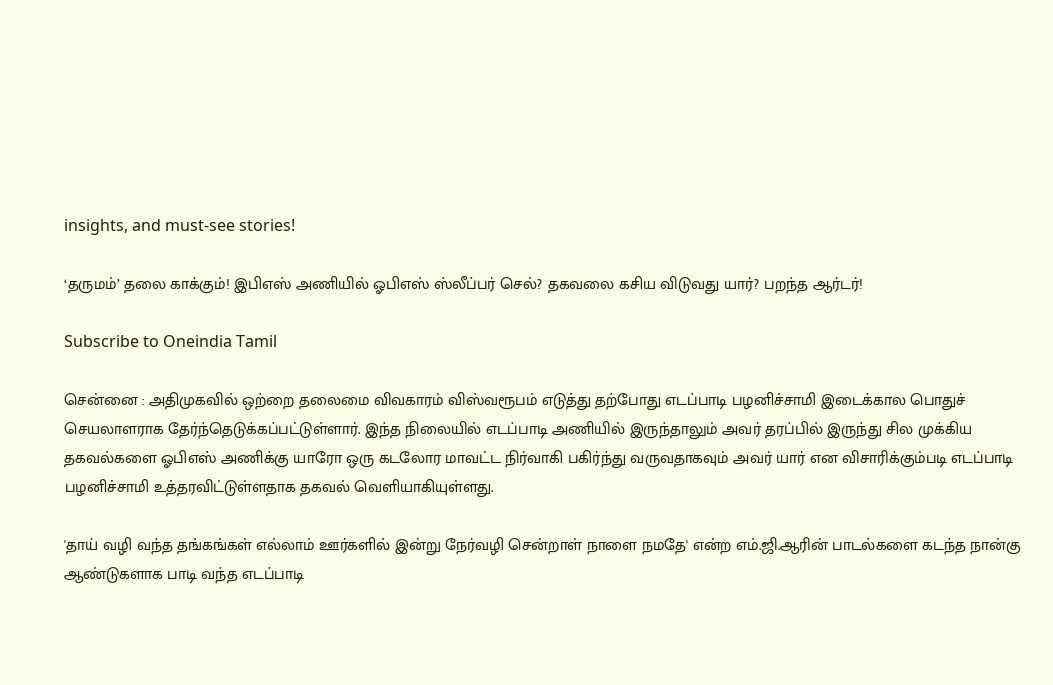insights, and must-see stories!

‘தருமம்’ தலை காக்கும்! இபிஎஸ் அணியில் ஓபிஎஸ் ஸ்லீப்பர் செல்? தகவலை கசிய விடுவது யார்? பறந்த ஆர்டர்!

Subscribe to Oneindia Tamil

சென்னை : அதிமுகவில் ஒற்றை தலைமை விவகாரம் விஸ்வரூபம் எடுத்து தற்போது எடப்பாடி பழனிச்சாமி இடைக்கால பொதுச் செயலாளராக தேர்ந்தெடுக்கப்பட்டுள்ளார். இந்த நிலையில் எடப்பாடி அணியில் இருந்தாலும் அவர் தரப்பில் இருந்து சில முக்கிய தகவல்களை ஓபிஎஸ் அணிக்கு யாரோ ஒரு கடலோர மாவட்ட நிர்வாகி பகிர்ந்து வருவதாகவும் அவர் யார் என விசாரிக்கும்படி எடப்பாடி பழனிச்சாமி உத்தரவிட்டுள்ளதாக தகவல் வெளியாகியுள்ளது.

'தாய் வழி வந்த தங்கங்கள் எல்லாம் ஊர்களில் இன்று நேர்வழி சென்றாள் நாளை நமதே' என்ற எம்.ஜி.ஆரின் பாடல்களை கடந்த நான்கு ஆண்டுகளாக பாடி வந்த எடப்பாடி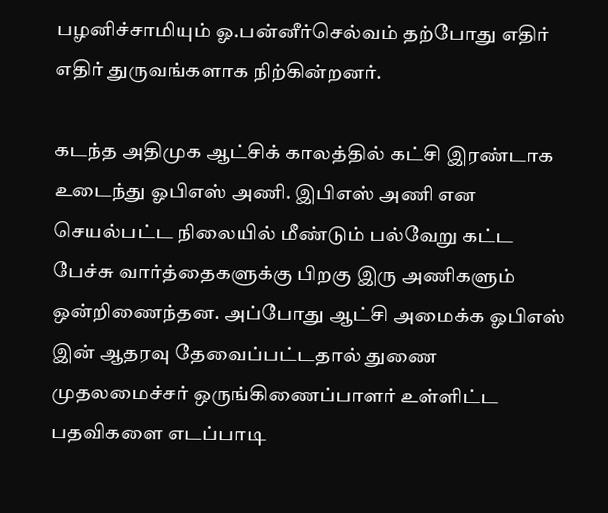பழனிச்சாமியும் ஓ.பன்னீர்செல்வம் தற்போது எதிர் எதிர் துருவங்களாக நிற்கின்றனர்.

கடந்த அதிமுக ஆட்சிக் காலத்தில் கட்சி இரண்டாக உடைந்து ஓபிஎஸ் அணி. இபிஎஸ் அணி என செயல்பட்ட நிலையில் மீண்டும் பல்வேறு கட்ட பேச்சு வார்த்தைகளுக்கு பிறகு இரு அணிகளும் ஒன்றிணைந்தன. அப்போது ஆட்சி அமைக்க ஓபிஎஸ் இன் ஆதரவு தேவைப்பட்டதால் துணை முதலமைச்சர் ஒருங்கிணைப்பாளர் உள்ளிட்ட பதவிகளை எடப்பாடி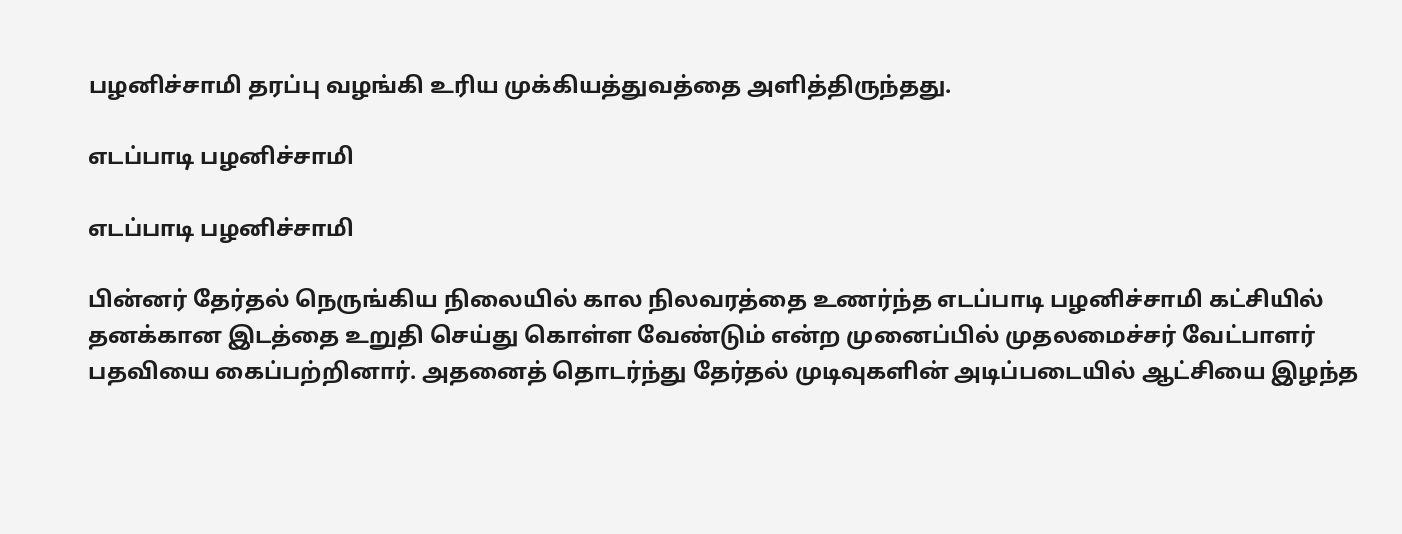பழனிச்சாமி தரப்பு வழங்கி உரிய முக்கியத்துவத்தை அளித்திருந்தது.

எடப்பாடி பழனிச்சாமி

எடப்பாடி பழனிச்சாமி

பின்னர் தேர்தல் நெருங்கிய நிலையில் கால நிலவரத்தை உணர்ந்த எடப்பாடி பழனிச்சாமி கட்சியில் தனக்கான இடத்தை உறுதி செய்து கொள்ள வேண்டும் என்ற முனைப்பில் முதலமைச்சர் வேட்பாளர் பதவியை கைப்பற்றினார். அதனைத் தொடர்ந்து தேர்தல் முடிவுகளின் அடிப்படையில் ஆட்சியை இழந்த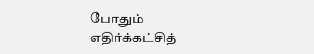போதும் எதிர்க்கட்சித்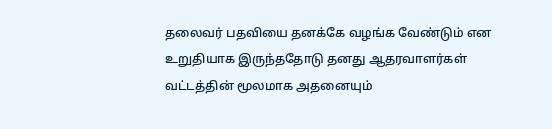தலைவர் பதவியை தனக்கே வழங்க வேண்டும் என உறுதியாக இருந்ததோடு தனது ஆதரவாளர்கள் வட்டத்தின் மூலமாக அதனையும்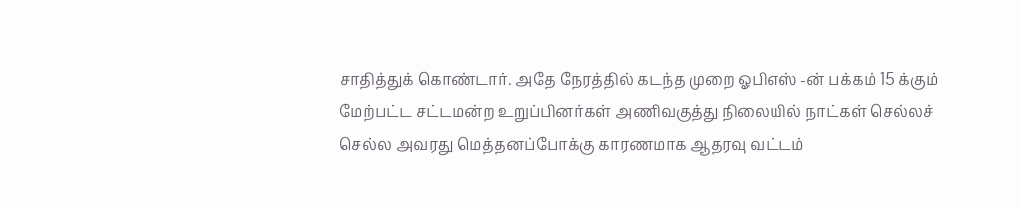சாதித்துக் கொண்டார். அதே நேரத்தில் கடந்த முறை ஓபிஎஸ் -ன் பக்கம் 15 க்கும் மேற்பட்ட சட்டமன்ற உறுப்பினர்கள் அணிவகுத்து நிலையில் நாட்கள் செல்லச் செல்ல அவரது மெத்தனப்போக்கு காரணமாக ஆதரவு வட்டம்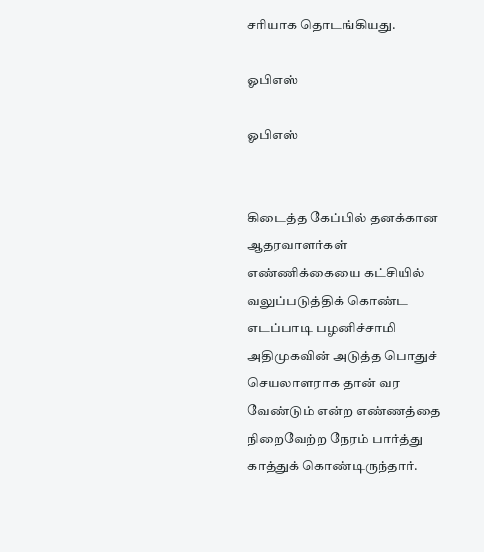சரியாக தொடங்கியது.

ஓபிஎஸ்

ஓபிஎஸ்


கிடைத்த கேப்பில் தனக்கான ஆதரவாளர்கள் எண்ணிக்கையை கட்சியில் வலுப்படுத்திக் கொண்ட எடப்பாடி பழனிச்சாமி அதிமுகவின் அடுத்த பொதுச் செயலாளராக தான் வர வேண்டும் என்ற எண்ணத்தை நிறைவேற்ற நேரம் பார்த்து காத்துக் கொண்டிருந்தார்.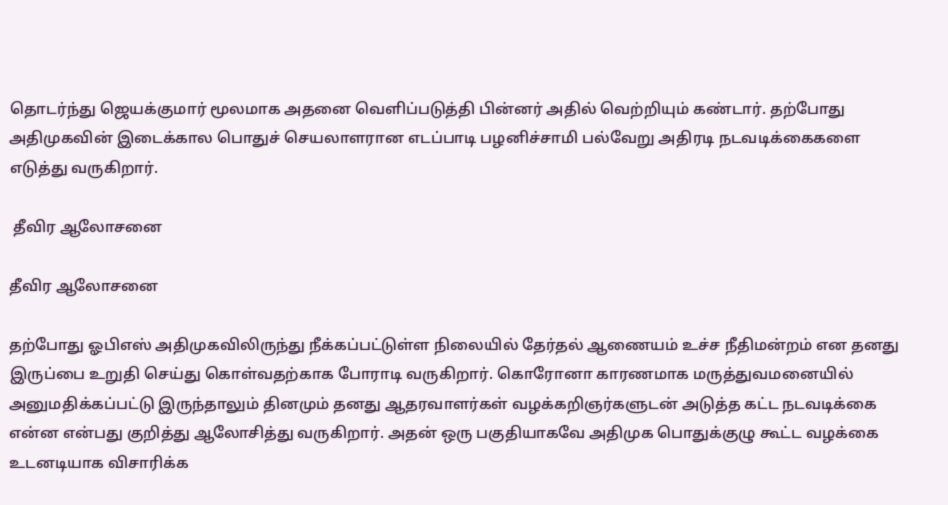தொடர்ந்து ஜெயக்குமார் மூலமாக அதனை வெளிப்படுத்தி பின்னர் அதில் வெற்றியும் கண்டார். தற்போது அதிமுகவின் இடைக்கால பொதுச் செயலாளரான எடப்பாடி பழனிச்சாமி பல்வேறு அதிரடி நடவடிக்கைகளை எடுத்து வருகிறார்.

 தீவிர ஆலோசனை

தீவிர ஆலோசனை

தற்போது ஓபிஎஸ் அதிமுகவிலிருந்து நீக்கப்பட்டுள்ள நிலையில் தேர்தல் ஆணையம் உச்ச நீதிமன்றம் என தனது இருப்பை உறுதி செய்து கொள்வதற்காக போராடி வருகிறார். கொரோனா காரணமாக மருத்துவமனையில் அனுமதிக்கப்பட்டு இருந்தாலும் தினமும் தனது ஆதரவாளர்கள் வழக்கறிஞர்களுடன் அடுத்த கட்ட நடவடிக்கை என்ன என்பது குறித்து ஆலோசித்து வருகிறார். அதன் ஒரு பகுதியாகவே அதிமுக பொதுக்குழு கூட்ட வழக்கை உடனடியாக விசாரிக்க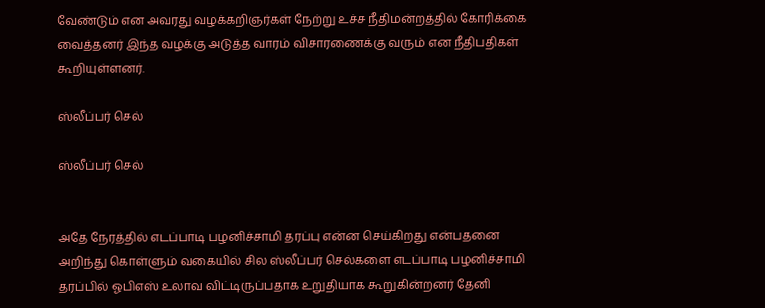வேண்டும் என அவரது வழக்கறிஞர்கள் நேற்று உச்ச நீதிமன்றத்தில் கோரிக்கை வைத்தனர் இந்த வழக்கு அடுத்த வாரம் விசாரணைக்கு வரும் என நீதிபதிகள் கூறியுள்ளனர்.

ஸ்லீப்பர் செல்

ஸ்லீப்பர் செல்


அதே நேரத்தில் எடப்பாடி பழனிச்சாமி தரப்பு என்ன செய்கிறது என்பதனை அறிந்து கொள்ளும் வகையில் சில ஸ்லீப்பர் செல்களை எடப்பாடி பழனிச்சாமி தரப்பில் ஓபிஎஸ் உலாவ விட்டிருப்பதாக உறுதியாக கூறுகின்றனர் தேனி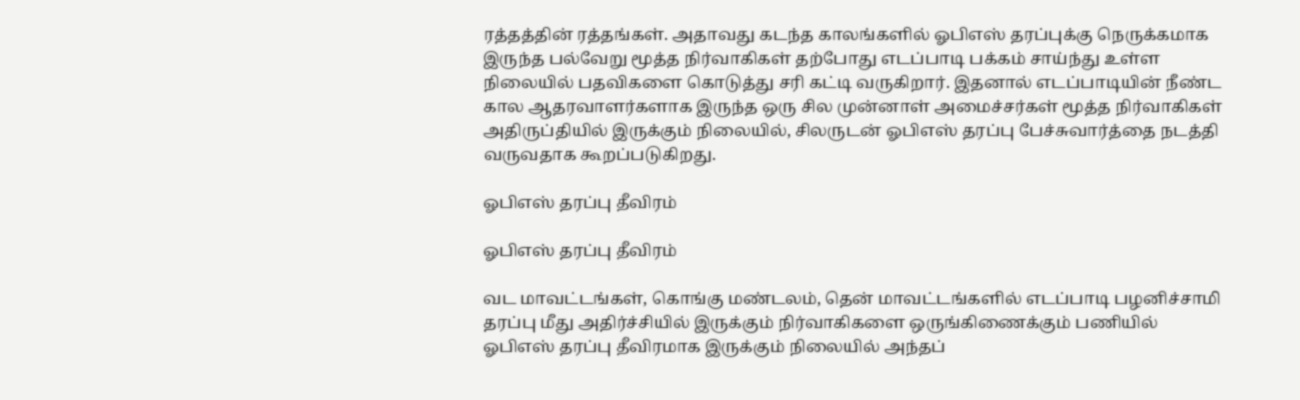ரத்தத்தின் ரத்தங்கள். அதாவது கடந்த காலங்களில் ஓபிஎஸ் தரப்புக்கு நெருக்கமாக இருந்த பல்வேறு மூத்த நிர்வாகிகள் தற்போது எடப்பாடி பக்கம் சாய்ந்து உள்ள நிலையில் பதவிகளை கொடுத்து சரி கட்டி வருகிறார். இதனால் எடப்பாடியின் நீண்ட கால ஆதரவாளர்களாக இருந்த ஒரு சில முன்னாள் அமைச்சர்கள் மூத்த நிர்வாகிகள் அதிருப்தியில் இருக்கும் நிலையில், சிலருடன் ஓபிஎஸ் தரப்பு பேச்சுவார்த்தை நடத்தி வருவதாக கூறப்படுகிறது.

ஓபிஎஸ் தரப்பு தீவிரம்

ஓபிஎஸ் தரப்பு தீவிரம்

வட மாவட்டங்கள், கொங்கு மண்டலம், தென் மாவட்டங்களில் எடப்பாடி பழனிச்சாமி தரப்பு மீது அதிர்ச்சியில் இருக்கும் நிர்வாகிகளை ஒருங்கிணைக்கும் பணியில் ஓபிஎஸ் தரப்பு தீவிரமாக இருக்கும் நிலையில் அந்தப்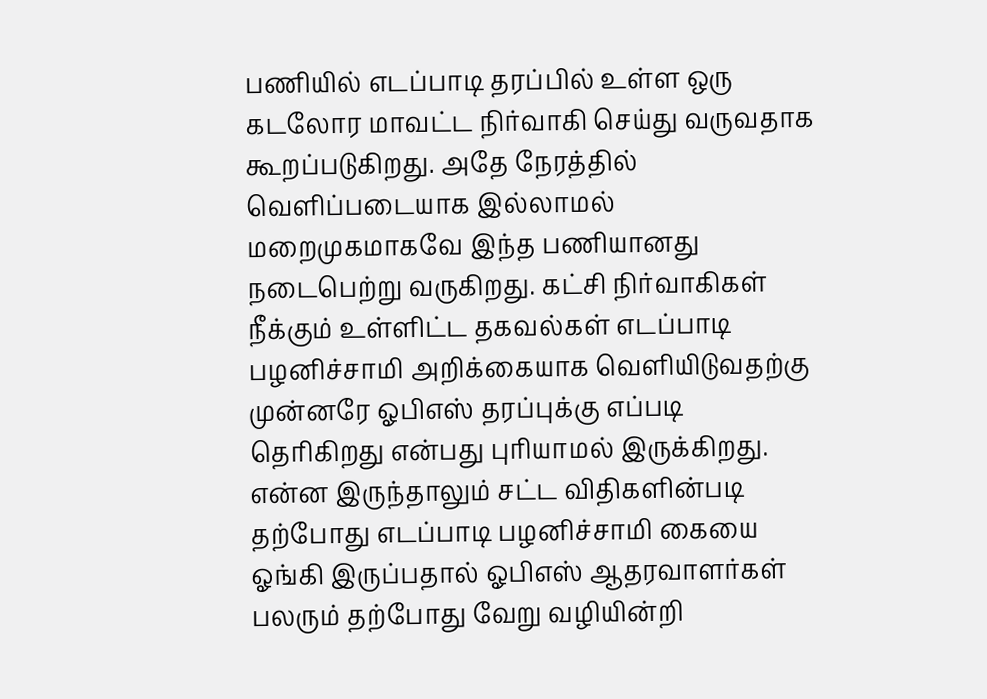பணியில் எடப்பாடி தரப்பில் உள்ள ஒரு கடலோர மாவட்ட நிர்வாகி செய்து வருவதாக கூறப்படுகிறது. அதே நேரத்தில் வெளிப்படையாக இல்லாமல் மறைமுகமாகவே இந்த பணியானது நடைபெற்று வருகிறது. கட்சி நிர்வாகிகள் நீக்கும் உள்ளிட்ட தகவல்கள் எடப்பாடி பழனிச்சாமி அறிக்கையாக வெளியிடுவதற்கு முன்னரே ஓபிஎஸ் தரப்புக்கு எப்படி தெரிகிறது என்பது புரியாமல் இருக்கிறது. என்ன இருந்தாலும் சட்ட விதிகளின்படி தற்போது எடப்பாடி பழனிச்சாமி கையை ஓங்கி இருப்பதால் ஓபிஎஸ் ஆதரவாளர்கள் பலரும் தற்போது வேறு வழியின்றி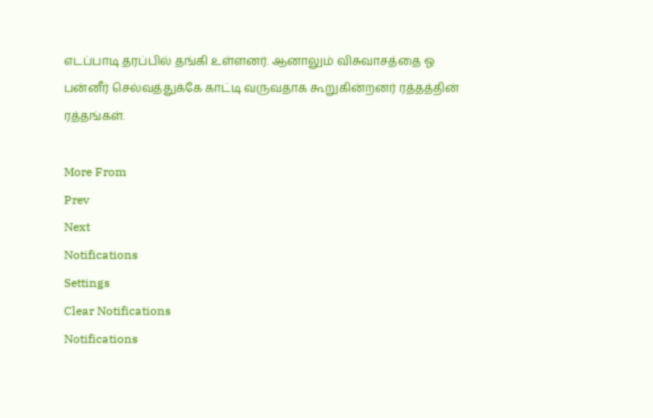எடப்பாடி தரப்பில் தங்கி உள்ளனர். ஆனாலும் விசுவாசத்தை ஓ பன்னீர் செல்வத்துக்கே காட்டி வருவதாக கூறுகின்றனர் ரத்தத்தின் ரத்தங்கள்.

More From
Prev
Next
Notifications
Settings
Clear Notifications
Notifications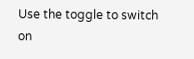Use the toggle to switch on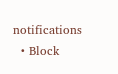notifications
  • Block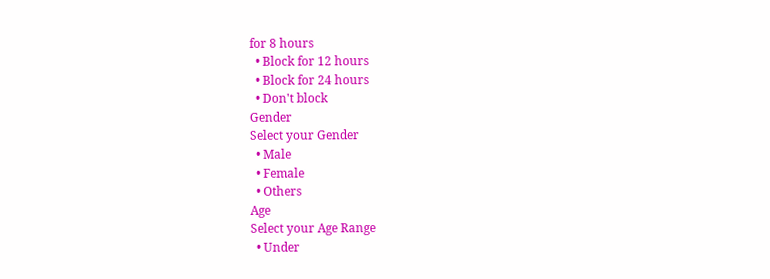for 8 hours
  • Block for 12 hours
  • Block for 24 hours
  • Don't block
Gender
Select your Gender
  • Male
  • Female
  • Others
Age
Select your Age Range
  • Under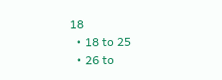18
  • 18 to 25
  • 26 to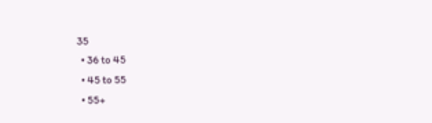35
  • 36 to 45
  • 45 to 55
  • 55+